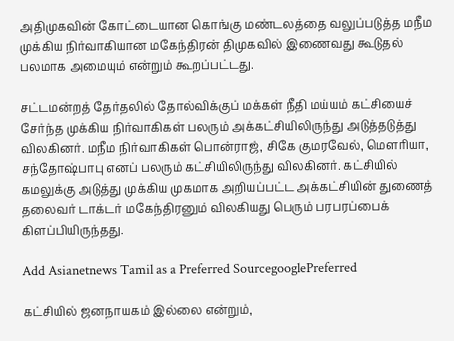அதிமுகவின் கோட்டையான கொங்கு மண்டலத்தை வலுப்படுத்த மநீம முக்கிய நிர்வாகியான மகேந்திரன் திமுகவில் இணைவது கூடுதல் பலமாக அமையும் என்றும் கூறப்பட்டது.

சட்டமன்றத் தேர்தலில் தோல்விக்குப் மக்கள் நீதி மய்யம் கட்சியைச் சேர்ந்த முக்கிய நிர்வாகிகள் பலரும் அக்கட்சியிலிருந்து அடுத்தடுத்து விலகினர். மநீம நிர்வாகிகள் பொன்ராஜ், சிகே குமரவேல், மௌரியா, சந்தோஷ்பாபு எனப் பலரும் கட்சியிலிருந்து விலகினர். கட்சியில் கமலுக்கு அடுத்து முக்கிய முகமாக அறியப்பட்ட அக்கட்சியின் துணைத் தலைவர் டாக்டர் மகேந்திரனும் விலகியது பெரும் பரபரப்பைக் கிளப்பியிருந்தது.

Add Asianetnews Tamil as a Preferred SourcegooglePreferred

கட்சியில் ஜனநாயகம் இல்லை என்றும்,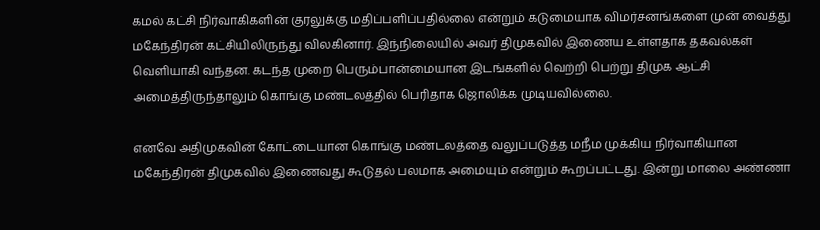கமல் கட்சி நிர்வாகிகளின் குரலுக்கு மதிப்பளிப்பதில்லை என்றும் கடுமையாக விமர்சனங்களை முன் வைத்து மகேந்திரன் கட்சியிலிருந்து விலகினார். இந்நிலையில் அவர் திமுகவில் இணைய உள்ளதாக தகவல்கள் வெளியாகி வந்தன. கடந்த முறை பெரும்பான்மையான இடங்களில் வெற்றி பெற்று திமுக ஆட்சி அமைத்திருந்தாலும் கொங்கு மண்டலத்தில் பெரிதாக ஜொலிக்க முடியவில்லை.

எனவே அதிமுகவின் கோட்டையான கொங்கு மண்டலத்தை வலுப்படுத்த மநீம முக்கிய நிர்வாகியான மகேந்திரன் திமுகவில் இணைவது கூடுதல் பலமாக அமையும் என்றும் கூறப்பட்டது. இன்று மாலை அண்ணா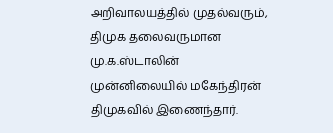அறிவாலயத்தில் முதல்வரும், திமுக தலைவருமான மு.க.ஸ்டாலின் முன்னிலையில் மகேந்திரன் திமுகவில் இணைந்தார்.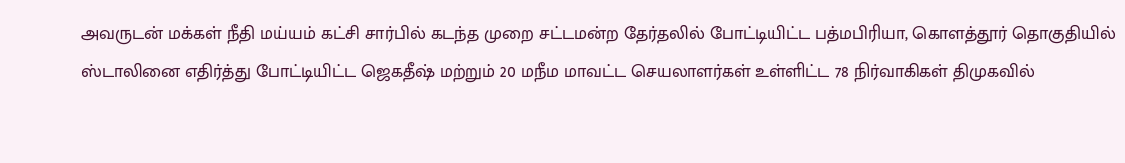அவருடன் மக்கள் நீதி மய்யம் கட்சி சார்பில் கடந்த முறை சட்டமன்ற தேர்தலில் போட்டியிட்ட பத்மபிரியா, கொளத்தூர் தொகுதியில் ஸ்டாலினை எதிர்த்து போட்டியிட்ட ஜெகதீஷ் மற்றும் 20 மநீம மாவட்ட செயலாளர்கள் உள்ளிட்ட 78 நிர்வாகிகள் திமுகவில்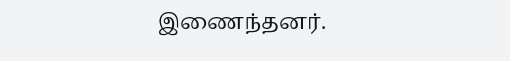இணைந்தனர்.